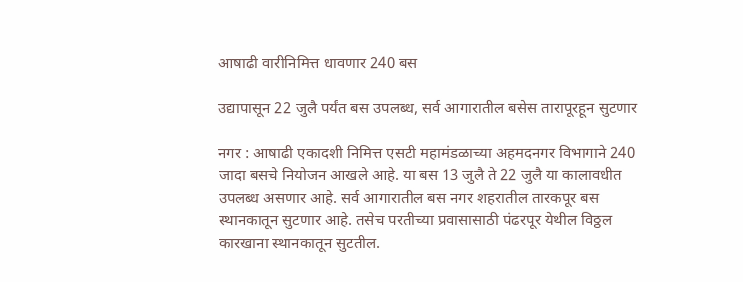आषाढी वारीनिमित्त धावणार 240 बस

उद्यापासून 22 जुलै पर्यंत बस उपलब्ध, सर्व आगारातील बसेस तारापूरहून सुटणार

नगर : आषाढी एकादशी निमित्त एसटी महामंडळाच्या अहमदनगर विभागाने 240 जादा बसचे नियोजन आखले आहे. या बस 13 जुलै ते 22 जुलै या कालावधीत उपलब्ध असणार आहे. सर्व आगारातील बस नगर शहरातील तारकपूर बस स्थानकातून सुटणार आहे. तसेच परतीच्या प्रवासासाठी पंढरपूर येथील विठ्ठल कारखाना स्थानकातून सुटतील.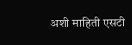अशी माहिती एसटी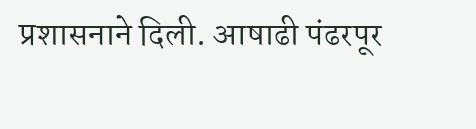प्रशासनाने दिली. आषाढी पंढरपूर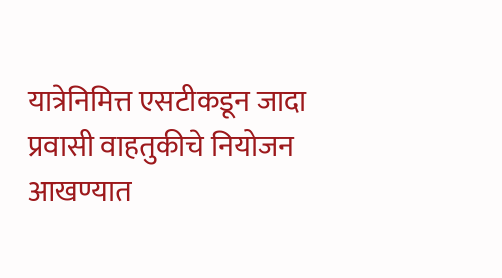यात्रेनिमित्त एसटीकडून जादा प्रवासी वाहतुकीचे नियोजन आखण्यात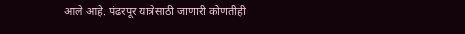आले आहे. पंढरपूर यात्रेसाठी जाणारी कोणतीही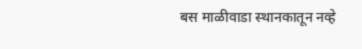बस माळीवाडा स्थानकातून नव्हे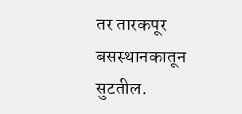तर तारकपूर बसस्थानकातून सुटतील.